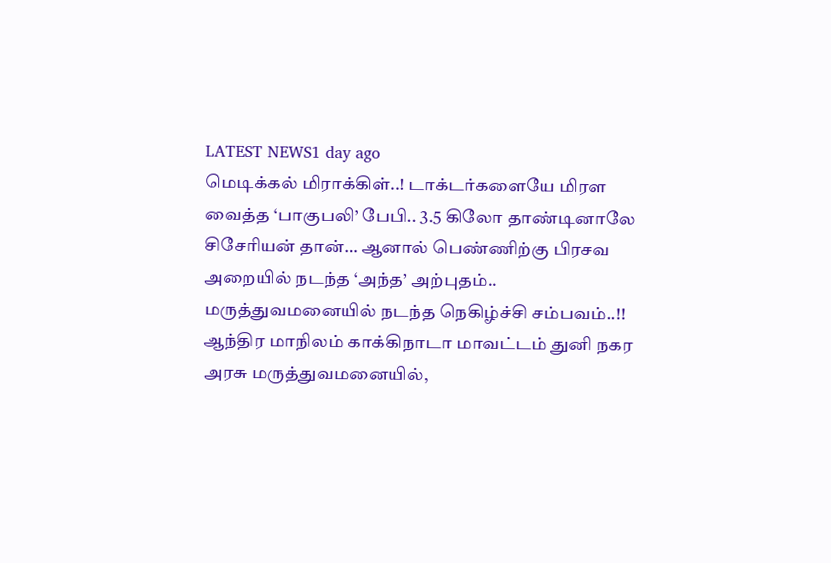LATEST NEWS1 day ago
மெடிக்கல் மிராக்கிள்..! டாக்டர்களையே மிரள வைத்த ‘பாகுபலி’ பேபி.. 3.5 கிலோ தாண்டினாலே சிசேரியன் தான்… ஆனால் பெண்ணிற்கு பிரசவ அறையில் நடந்த ‘அந்த’ அற்புதம்.. மருத்துவமனையில் நடந்த நெகிழ்ச்சி சம்பவம்..!!
ஆந்திர மாநிலம் காக்கிநாடா மாவட்டம் துனி நகர அரசு மருத்துவமனையில்,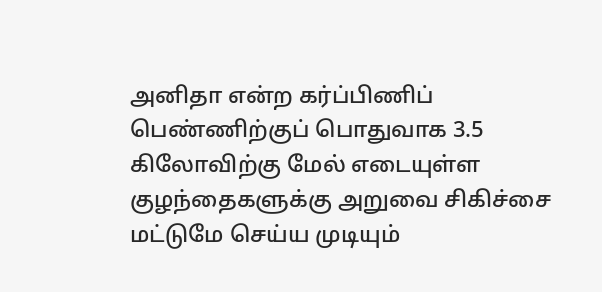அனிதா என்ற கர்ப்பிணிப் பெண்ணிற்குப் பொதுவாக 3.5 கிலோவிற்கு மேல் எடையுள்ள குழந்தைகளுக்கு அறுவை சிகிச்சை மட்டுமே செய்ய முடியும்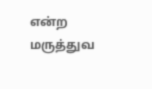என்ற மருத்துவ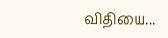விதியை...